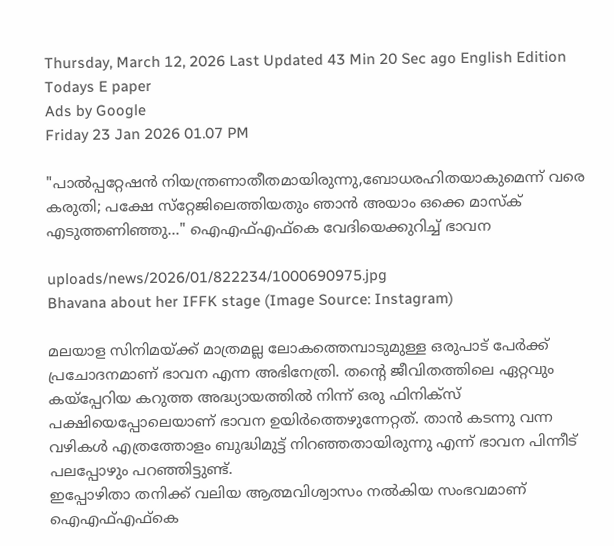Thursday, March 12, 2026 Last Updated 43 Min 20 Sec ago English Edition
Todays E paper
Ads by Google
Friday 23 Jan 2026 01.07 PM

"പാല്‍പ്പറ്റേഷന്‍ നിയന്ത്രണാതീതമായിരുന്നു,ബോധരഹിതയാകുമെന്ന് വരെ കരുതി; പക്ഷേ സ്‌റ്റേജിലെത്തിയതും ഞാന്‍ അയാം ഒക്കെ മാസ്‌ക് എടുത്തണിഞ്ഞു..." ഐഎഫ്എഫ്‌കെ വേദിയെക്കുറിച്ച് ഭാവന

uploads/news/2026/01/822234/1000690975.jpg
Bhavana about her IFFK stage (Image Source: Instagram)

മലയാള സിനിമയ്ക്ക് മാത്രമല്ല ലോകത്തെമ്പാടുമുള്ള ഒരുപാട് പേർക്ക് പ്രചോദനമാണ് ഭാവന എന്ന അഭിനേത്രി. തന്റെ ജീവിതത്തിലെ ഏറ്റവും കയ്പ്പേറിയ കറുത്ത അദ്ധ്യായത്തിൽ നിന്ന് ഒരു ഫിനിക്സ് പക്ഷിയെപ്പോലെയാണ്‌ ഭാവന ഉയിർത്തെഴുന്നേറ്റത്. താൻ കടന്നു വന്ന വഴികൾ എത്രത്തോളം ബുദ്ധിമുട്ട് നിറഞ്ഞതായിരുന്നു എന്ന് ഭാവന പിന്നീട് പലപ്പോഴും പറഞ്ഞിട്ടുണ്ട്.
ഇപ്പോഴിതാ തനിക്ക് വലിയ ആത്മവിശ്വാസം നല്‍കിയ സംഭവമാണ് ഐഎഫ്എഫ്‌കെ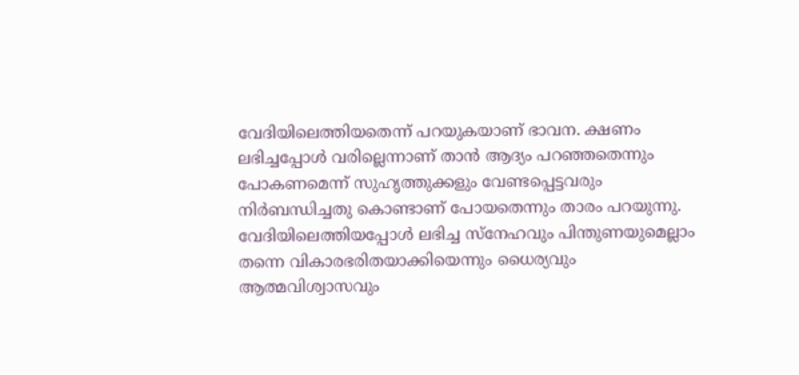വേദിയിലെത്തിയതെന്ന് പറയുകയാണ് ഭാവന. ക്ഷണം ലഭിച്ചപ്പോള്‍ വരില്ലെന്നാണ് താന്‍ ആദ്യം പറഞ്ഞതെന്നും പോകണമെന്ന് സുഹൃത്തുക്കളും വേണ്ടപ്പെട്ടവരും നിര്‍ബന്ധിച്ചതു കൊണ്ടാണ് പോയതെന്നും താരം പറയുന്നു. വേദിയിലെത്തിയപ്പോള്‍ ലഭിച്ച സ്‌നേഹവും പിന്തുണയുമെല്ലാം തന്നെ വികാരഭരിതയാക്കിയെന്നും ധൈര്യവും ആത്മവിശ്വാസവും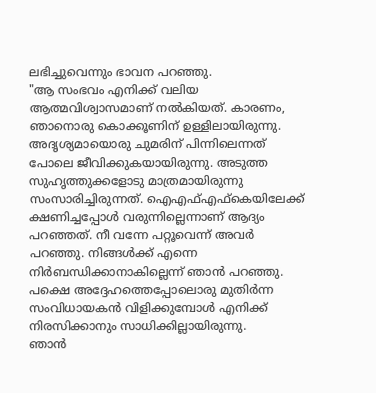ലഭിച്ചുവെന്നും ഭാവന പറഞ്ഞു.
"ആ സംഭവം എനിക്ക് വലിയ ആത്മവിശ്വാസമാണ് നല്‍കിയത്. കാരണം, ഞാനൊരു കൊക്കൂണിന് ഉള്ളിലായിരുന്നു. അദൃശ്യമായൊരു ചുമരിന് പിന്നിലെന്നത് പോലെ ജീവിക്കുകയായിരുന്നു. അടുത്ത സുഹൃത്തുക്കളോടു മാത്രമായിരുന്നു സംസാരിച്ചിരുന്നത്. ഐഎഫ്എഫ്‌കെയിലേക്ക് ക്ഷണിച്ചപ്പോള്‍ വരുന്നില്ലെന്നാണ് ആദ്യം പറഞ്ഞത്. നീ വന്നേ പറ്റൂവെന്ന് അവര്‍ പറഞ്ഞു. നിങ്ങള്‍ക്ക് എന്നെ നിര്‍ബന്ധിക്കാനാകില്ലെന്ന് ഞാന്‍ പറഞ്ഞു. പക്ഷെ അദ്ദേഹത്തെപ്പോലൊരു മുതിര്‍ന്ന സംവിധായകന്‍ വിളിക്കുമ്പോള്‍ എനിക്ക് നിരസിക്കാനും സാധിക്കില്ലായിരുന്നു.
ഞാന്‍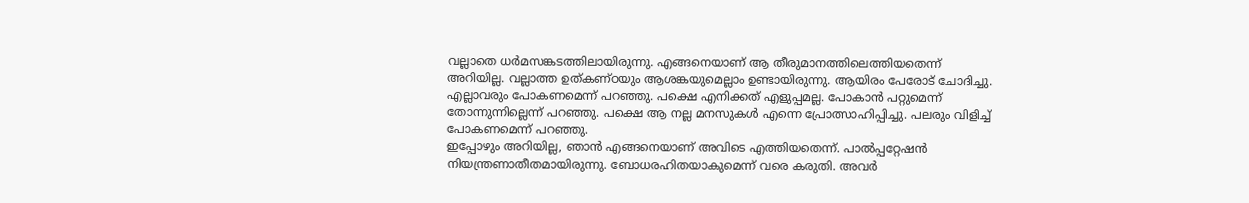വല്ലാതെ ധര്‍മസങ്കടത്തിലായിരുന്നു. എങ്ങനെയാണ് ആ തീരുമാനത്തിലെത്തിയതെന്ന് അറിയില്ല. വല്ലാത്ത ഉത്കണ്ഠയും ആശങ്കയുമെല്ലാം ഉണ്ടായിരുന്നു. ആയിരം പേരോട് ചോദിച്ചു. എല്ലാവരും പോകണമെന്ന് പറഞ്ഞു. പക്ഷെ എനിക്കത് എളുപ്പമല്ല. പോകാന്‍ പറ്റുമെന്ന് തോന്നുന്നില്ലെന്ന് പറഞ്ഞു. പക്ഷെ ആ നല്ല മനസുകള്‍ എന്നെ പ്രോത്സാഹിപ്പിച്ചു. പലരും വിളിച്ച് പോകണമെന്ന് പറഞ്ഞു.
ഇപ്പോഴും അറിയില്ല, ഞാന്‍ എങ്ങനെയാണ് അവിടെ എത്തിയതെന്ന്. പാല്‍പ്പറ്റേഷന്‍ നിയന്ത്രണാതീതമായിരുന്നു. ബോധരഹിതയാകുമെന്ന് വരെ കരുതി. അവര്‍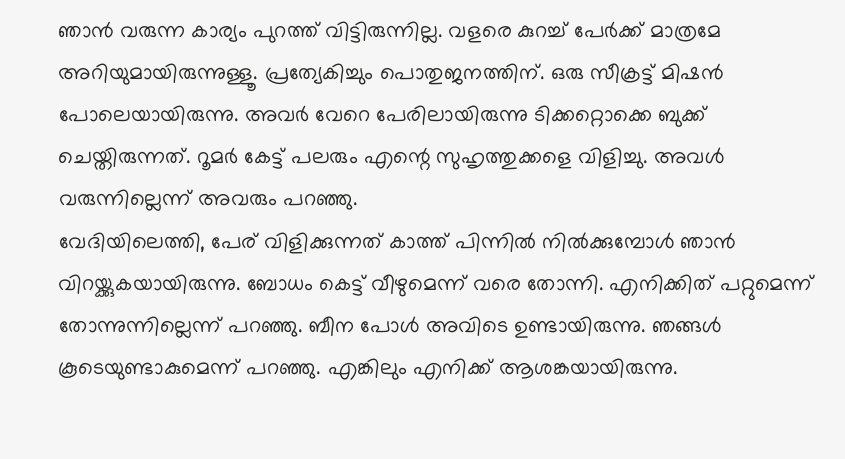ഞാന്‍ വരുന്ന കാര്യം പുറത്ത് വിട്ടിരുന്നില്ല. വളരെ കുറച്ച് പേര്‍ക്ക് മാത്രമേ അറിയുമായിരുന്നുള്ളൂ. പ്രത്യേകിച്ചും പൊതുജനത്തിന്. ഒരു സീക്രട്ട് മിഷന്‍ പോലെയായിരുന്നു. അവര്‍ വേറെ പേരിലായിരുന്നു ടിക്കറ്റൊക്കെ ബുക്ക് ചെയ്തിരുന്നത്. റൂമര്‍ കേട്ട് പലരും എന്റെ സുഹൃത്തുക്കളെ വിളിച്ചു. അവള്‍ വരുന്നില്ലെന്ന് അവരും പറഞ്ഞു.
വേദിയിലെത്തി, പേര് വിളിക്കുന്നത് കാത്ത് പിന്നില്‍ നില്‍ക്കുമ്പോള്‍ ഞാന്‍ വിറയ്ക്കുകയായിരുന്നു. ബോധം കെട്ട് വീഴുമെന്ന് വരെ തോന്നി. എനിക്കിത് പറ്റുമെന്ന് തോന്നുന്നില്ലെന്ന് പറഞ്ഞു. ബീന പോള്‍ അവിടെ ഉണ്ടായിരുന്നു. ഞങ്ങള്‍ കൂടെയുണ്ടാകുമെന്ന് പറഞ്ഞു. എങ്കിലും എനിക്ക് ആശങ്കയായിരുന്നു.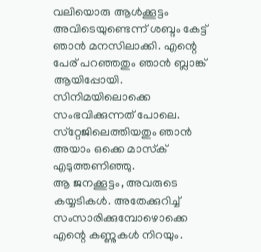വലിയൊരു ആള്‍ക്കൂട്ടം അവിടെയുണ്ടെന്ന് ശബ്ദം കേട്ട് ഞാന്‍ മനസിലാക്കി. എന്റെ പേര് പറഞ്ഞതും ഞാന്‍ ബ്ലാങ്ക് ആയിപ്പോയി. സിനിമയിലൊക്കെ സംഭവിക്കുന്നത് പോലെ. സ്‌റ്റേജിലെത്തിയതും ഞാന്‍ അയാം ഒക്കെ മാസ്‌ക് എടുത്തണിഞ്ഞു.
ആ ജനക്കൂട്ടം, അവരുടെ കയ്യടികള്‍. അതേക്കുറിച്ച് സംസാരിക്കുമ്പോഴൊക്കെ എന്റെ കണ്ണുകള്‍ നിറയും.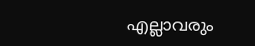എല്ലാവരും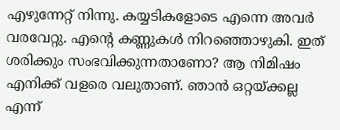എഴുന്നേറ്റ് നിന്നു. കയ്യടികളോടെ എന്നെ അവര്‍ വരവേറ്റു. എന്റെ കണ്ണുകള്‍ നിറഞ്ഞൊഴുകി. ഇത് ശരിക്കും സംഭവിക്കുന്നതാണോ? ആ നിമിഷം എനിക്ക് വളരെ വലുതാണ്. ഞാന്‍ ഒറ്റയ്ക്കല്ല എന്ന്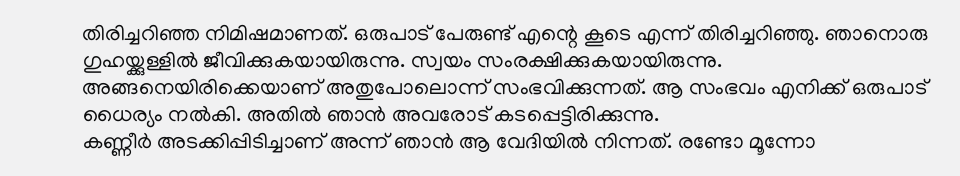തിരിച്ചറിഞ്ഞ നിമിഷമാണത്. ഒരുപാട് പേരുണ്ട് എന്റെ കൂടെ എന്ന് തിരിച്ചറിഞ്ഞു. ഞാനൊരു ഗുഹയ്ക്കുള്ളില്‍ ജീവിക്കുകയായിരുന്നു. സ്വയം സംരക്ഷിക്കുകയായിരുന്നു. അങ്ങനെയിരിക്കെയാണ് അതുപോലൊന്ന് സംഭവിക്കുന്നത്. ആ സംഭവം എനിക്ക് ഒരുപാട് ധൈര്യം നല്‍കി. അതില്‍ ഞാന്‍ അവരോട് കടപ്പെട്ടിരിക്കുന്നു.
കണ്ണീര്‍ അടക്കിപ്പിടിച്ചാണ് അന്ന് ഞാന്‍ ആ വേദിയില്‍ നിന്നത്. രണ്ടോ മൂന്നോ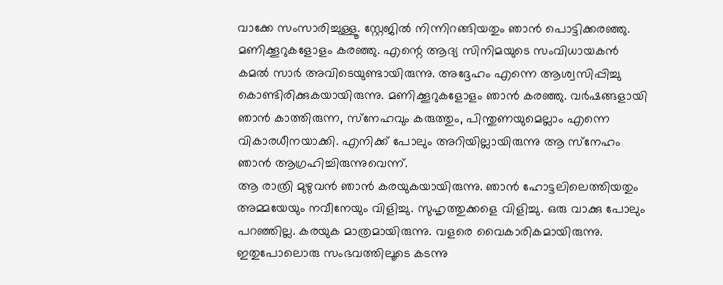വാക്കേ സംസാരിച്ചുള്ളൂ. സ്റ്റേജില്‍ നിന്നിറങ്ങിയതും ഞാന്‍ പൊട്ടിക്കരഞ്ഞു. മണിക്കൂറുകളോളം കരഞ്ഞു. എന്റെ ആദ്യ സിനിമയുടെ സംവിധായകന്‍ കമല്‍ സാര്‍ അവിടെയുണ്ടായിരുന്നു. അദ്ദേഹം എന്നെ ആശ്വസിപ്പിച്ചു കൊണ്ടിരിക്കുകയായിരുന്നു. മണിക്കൂറുകളോളം ഞാന്‍ കരഞ്ഞു. വര്‍ഷങ്ങളായി ഞാന്‍ കാത്തിരുന്ന, സ്‌നേഹവും കരുത്തും, പിന്തുണയുമെല്ലാം എന്നെ വികാരധീനയാക്കി. എനിക്ക് പോലും അറിയില്ലായിരുന്നു ആ സ്‌നേഹം ഞാന്‍ ആഗ്രഹിച്ചിരുന്നുവെന്ന്.
ആ രാത്രി മുഴുവന്‍ ഞാന്‍ കരയുകയായിരുന്നു. ഞാന്‍ ഹോട്ടലിലെത്തിയതും അമ്മയേയും നവീനേയും വിളിച്ചു. സുഹൃത്തുക്കളെ വിളിച്ചു. ഒരു വാക്കു പോലും പറഞ്ഞില്ല. കരയുക മാത്രമായിരുന്നു. വളരെ വൈകാരികമായിരുന്നു. ഇതുപോലൊരു സംഭവത്തിലൂടെ കടന്നു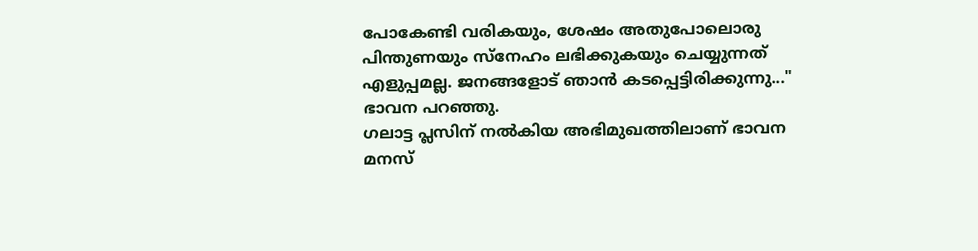പോകേണ്ടി വരികയും, ശേഷം അതുപോലൊരു പിന്തുണയും സ്‌നേഹം ലഭിക്കുകയും ചെയ്യുന്നത് എളുപ്പമല്ല. ജനങ്ങളോട് ഞാന്‍ കടപ്പെട്ടിരിക്കുന്നു..." ഭാവന പറഞ്ഞു.
ഗലാട്ട പ്ലസിന് നല്‍കിയ അഭിമുഖത്തിലാണ് ഭാവന മനസ്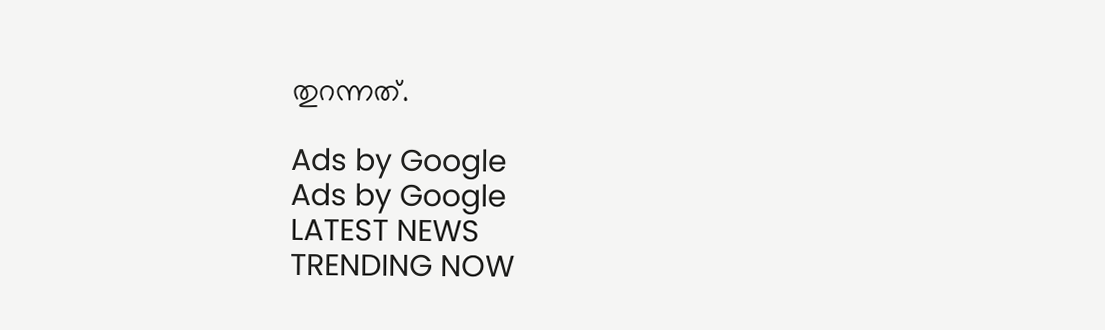തുറന്നത്.

Ads by Google
Ads by Google
LATEST NEWS
TRENDING NOW